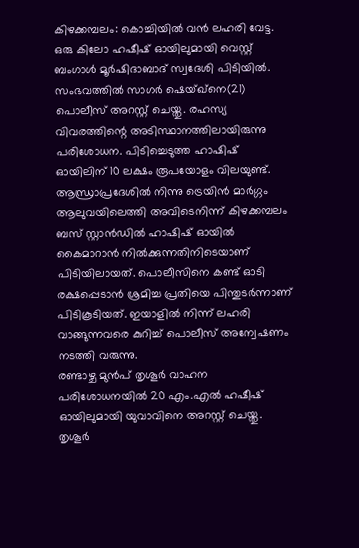കിഴക്കമ്പലം: കൊച്ചിയിൽ വൻ ലഹരി വേട്ട. ഒരു കിലോ ഹഷീഷ് ഓയിലുമായി വെസ്റ്റ് ബംഗാൾ മൂർഷിദാബാദ് സ്വദേശി പിടിയിൽ. സംഭവത്തിൽ സാഗർ ഷെയ്ഖ്നെ(21) പൊലീസ് അറസ്റ്റ് ചെയ്തു. രഹസ്യ വിവരത്തിന്റെ അടിസ്ഥാനത്തിലായിരുന്നു പരിശോധന. പിടിച്ചെടുത്ത ഹാഷിഷ് ഓയിലിന് 10 ലക്ഷം രൂപയോളം വിലയുണ്ട്.
ആന്ധ്രാപ്രദേശിൽ നിന്നു ട്രെയിൻ മാർഗ്ഗം ആലുവയിലെത്തി അവിടെനിന്ന് കിഴക്കമ്പലം ബസ് സ്റ്റാൻഡിൽ ഹാഷിഷ് ഓയിൽ കൈമാറാൻ നിൽക്കുന്നതിനിടെയാണ് പിടിയിലായത്. പൊലീസിനെ കണ്ട് ഓടി രക്ഷപ്പെടാൻ ശ്രമിച്ച പ്രതിയെ പിന്തുടർന്നാണ് പിടികൂടിയത്. ഇയാളിൽ നിന്ന് ലഹരി വാങ്ങുന്നവരെ കുറിച്ച് പൊലീസ് അന്വേഷണം നടത്തി വരുന്നു.
രണ്ടാഴ്ച മുൻപ് തൃശൂർ വാഹന പരിശോധനയിൽ 20 എം.എൽ ഹഷീഷ് ഓയിലുമായി യുവാവിനെ അറസ്റ്റ് ചെയ്തു. തൃശൂർ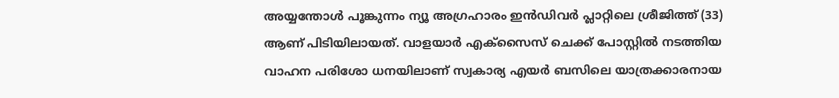അയ്യന്തോൾ പൂങ്കുന്നം ന്യൂ അഗ്രഹാരം ഇൻഡിവർ പ്ലാറ്റിലെ ശ്രീജിത്ത് (33) ആണ് പിടിയിലായത്. വാളയാർ എക്സൈസ് ചെക്ക് പോസ്റ്റിൽ നടത്തിയ വാഹന പരിശോ ധനയിലാണ് സ്വകാര്യ എയർ ബസിലെ യാത്രക്കാരനായ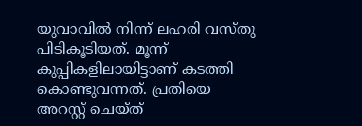യുവാവിൽ നിന്ന് ലഹരി വസ്തു പിടികൂടിയത്. മൂന്ന് കുപ്പികളിലായിട്ടാണ് കടത്തി കൊണ്ടുവന്നത്. പ്രതിയെ അറസ്റ്റ് ചെയ്ത്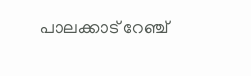പാലക്കാട് റേഞ്ച്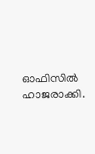ഓഫിസിൽ ഹാജരാക്കി.